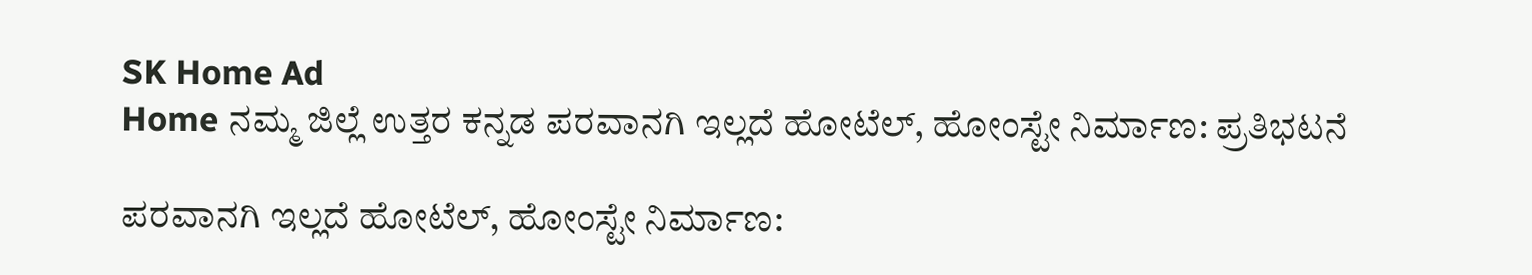SK Home Ad
Home ನಮ್ಮ ಜಿಲ್ಲೆ ಉತ್ತರ ಕನ್ನಡ ಪರವಾನಗಿ ಇಲ್ಲದೆ ಹೋಟೆಲ್, ಹೋಂಸ್ಟೇ ನಿರ್ಮಾಣ: ಪ್ರತಿಭಟನೆ

ಪರವಾನಗಿ ಇಲ್ಲದೆ ಹೋಟೆಲ್, ಹೋಂಸ್ಟೇ ನಿರ್ಮಾಣ: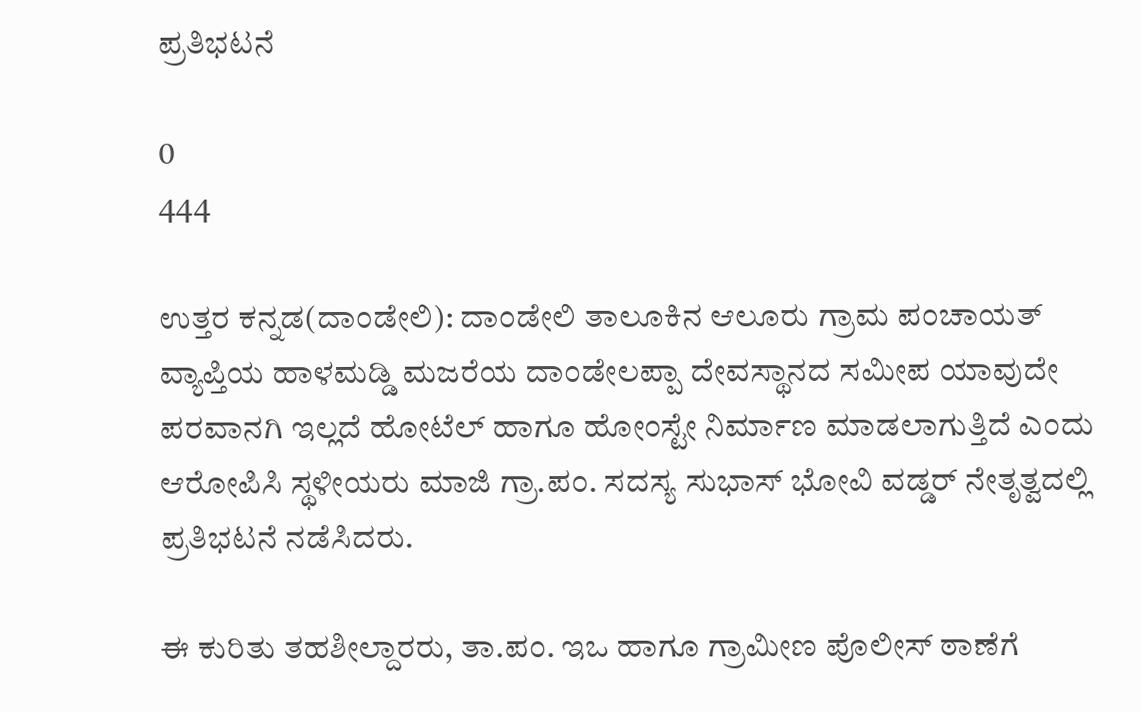ಪ್ರತಿಭಟನೆ

0
444

ಉತ್ತರ ಕನ್ನಡ(ದಾಂಡೇಲಿ): ದಾಂಡೇಲಿ ತಾಲೂಕಿನ ಆಲೂರು ಗ್ರಾಮ ಪಂಚಾಯತ್ ವ್ಯಾಪ್ತಿಯ ಹಾಳಮಡ್ಡಿ ಮಜರೆಯ ದಾಂಡೇಲಪ್ಪಾ ದೇವಸ್ಥಾನದ ಸಮೀಪ ಯಾವುದೇ ಪರವಾನಗಿ ಇಲ್ಲದೆ ಹೋಟೆಲ್ ಹಾಗೂ ಹೋಂಸ್ಟೇ ನಿರ್ಮಾಣ ಮಾಡಲಾಗುತ್ತಿದೆ ಎಂದು ಆರೋಪಿಸಿ ಸ್ಥಳೀಯರು ಮಾಜಿ ಗ್ರಾ.ಪಂ. ಸದಸ್ಯ ಸುಭಾಸ್ ಭೋವಿ ವಡ್ಡರ್ ನೇತೃತ್ವದಲ್ಲಿ ಪ್ರತಿಭಟನೆ ನಡೆಸಿದರು.

ಈ ಕುರಿತು ತಹಶೀಲ್ದಾರರು, ತಾ.ಪಂ. ಇಒ ಹಾಗೂ ಗ್ರಾಮೀಣ ಪೊಲೀಸ್ ಠಾಣೆಗೆ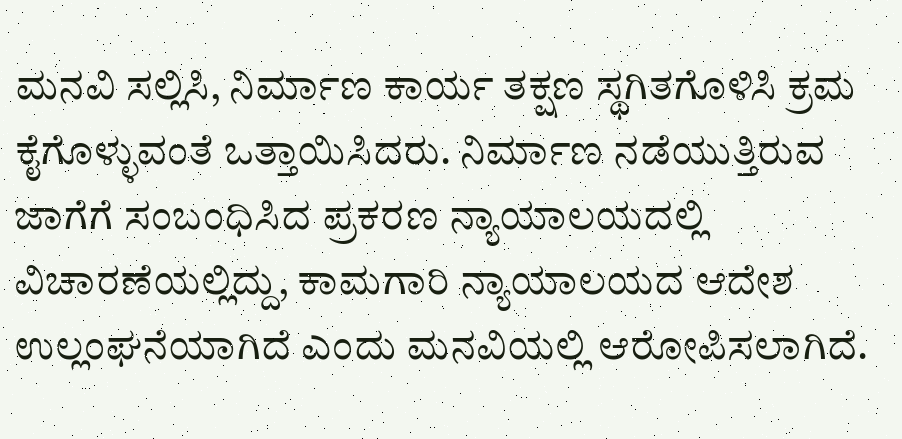ಮನವಿ ಸಲ್ಲಿಸಿ, ನಿರ್ಮಾಣ ಕಾರ್ಯ ತಕ್ಷಣ ಸ್ಥಗಿತಗೊಳಿಸಿ ಕ್ರಮ ಕೈಗೊಳ್ಳುವಂತೆ ಒತ್ತಾಯಿಸಿದರು. ನಿರ್ಮಾಣ ನಡೆಯುತ್ತಿರುವ ಜಾಗೆಗೆ ಸಂಬಂಧಿಸಿದ ಪ್ರಕರಣ ನ್ಯಾಯಾಲಯದಲ್ಲಿ ವಿಚಾರಣೆಯಲ್ಲಿದ್ದು, ಕಾಮಗಾರಿ ನ್ಯಾಯಾಲಯದ ಆದೇಶ ಉಲ್ಲಂಘನೆಯಾಗಿದೆ ಎಂದು ಮನವಿಯಲ್ಲಿ ಆರೋಪಿಸಲಾಗಿದೆ.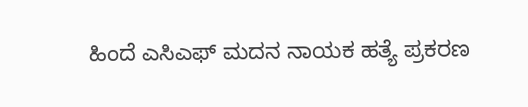ಹಿಂದೆ ಎಸಿಎಫ್ ಮದನ ನಾಯಕ ಹತ್ಯೆ ಪ್ರಕರಣ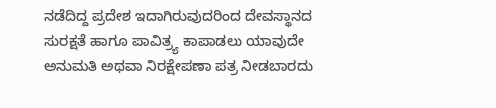ನಡೆದಿದ್ದ ಪ್ರದೇಶ ಇದಾಗಿರುವುದರಿಂದ ದೇವಸ್ಥಾನದ ಸುರಕ್ಷತೆ ಹಾಗೂ ಪಾವಿತ್ರ್ಯ ಕಾಪಾಡಲು ಯಾವುದೇ ಅನುಮತಿ ಅಥವಾ ನಿರಕ್ಷೇಪಣಾ ಪತ್ರ ನೀಡಬಾರದು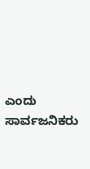ಎಂದು ಸಾರ್ವಜನಿಕರು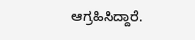ಆಗ್ರಹಿಸಿದ್ದಾರೆ.